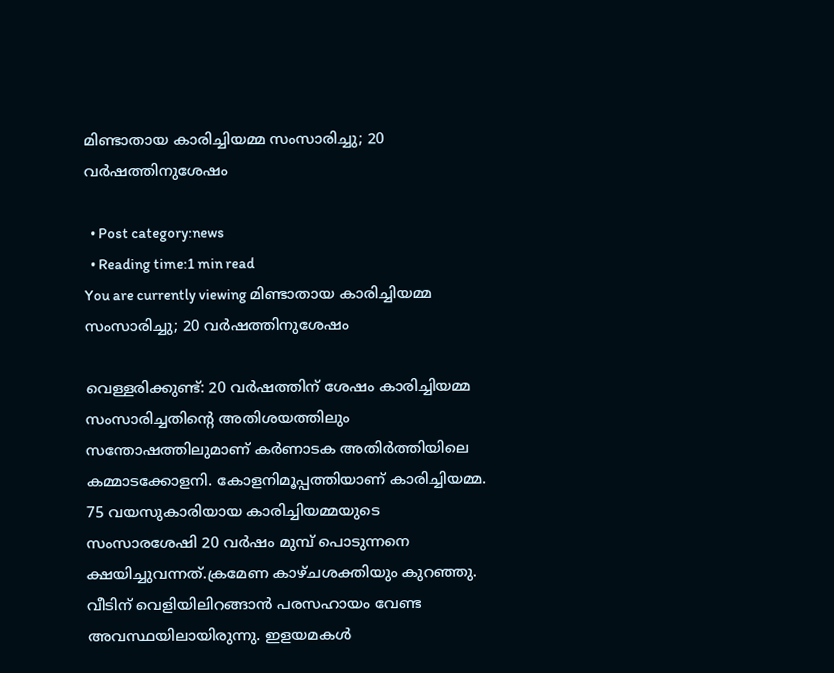മിണ്ടാതായ കാരിച്ചിയമ്മ സംസാരിച്ചു; 20 വര്‍ഷത്തിനുശേഷം

  • Post category:news
  • Reading time:1 min read
You are currently viewing മിണ്ടാതായ കാരിച്ചിയമ്മ സംസാരിച്ചു; 20 വര്‍ഷത്തിനുശേഷം

വെള്ളരിക്കുണ്ട്: 20 വര്‍ഷത്തിന് ശേഷം കാരിച്ചിയമ്മ സംസാരിച്ചതിന്റെ അതിശയത്തിലും സന്തോഷത്തിലുമാണ് കര്‍ണാടക അതിര്‍ത്തിയിലെ കമ്മാടക്കോളനി. കോളനിമൂപ്പത്തിയാണ് കാരിച്ചിയമ്മ. 75 വയസുകാരിയായ കാരിച്ചിയമ്മയുടെ സംസാരശേഷി 20 വര്‍ഷം മുമ്പ് പൊടുന്നനെ ക്ഷയിച്ചുവന്നത്.ക്രമേണ കാഴ്ചശക്തിയും കുറഞ്ഞു. വീടിന് വെളിയിലിറങ്ങാന്‍ പരസഹായം വേണ്ട അവസ്ഥയിലായിരുന്നു. ഇളയമകള്‍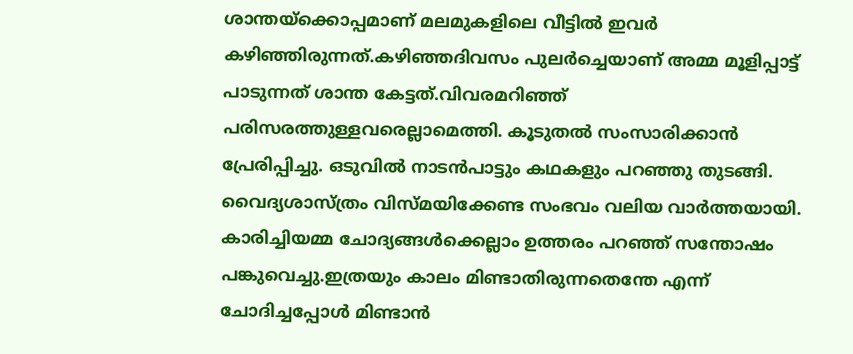ശാന്തയ്‌ക്കൊപ്പമാണ് മലമുകളിലെ വീട്ടില്‍ ഇവര്‍ കഴിഞ്ഞിരുന്നത്.കഴിഞ്ഞദിവസം പുലര്‍ച്ചെയാണ് അമ്മ മൂളിപ്പാട്ട് പാടുന്നത് ശാന്ത കേട്ടത്.വിവരമറിഞ്ഞ് പരിസരത്തുള്ളവരെല്ലാമെത്തി. കൂടുതല്‍ സംസാരിക്കാന്‍ പ്രേരിപ്പിച്ചു. ഒടുവില്‍ നാടന്‍പാട്ടും കഥകളും പറഞ്ഞു തുടങ്ങി. വൈദ്യശാസ്ത്രം വിസ്മയിക്കേണ്ട സംഭവം വലിയ വാര്‍ത്തയായി. കാരിച്ചിയമ്മ ചോദ്യങ്ങള്‍ക്കെല്ലാം ഉത്തരം പറഞ്ഞ് സന്തോഷം പങ്കുവെച്ചു.ഇത്രയും കാലം മിണ്ടാതിരുന്നതെന്തേ എന്ന് ചോദിച്ചപ്പോള്‍ മിണ്ടാന്‍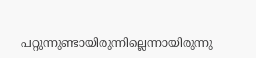പറ്റുന്നുണ്ടായിരുന്നില്ലെന്നായിരുന്നു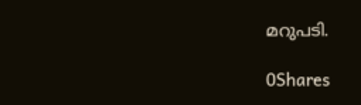മറുപടി.

0Shares